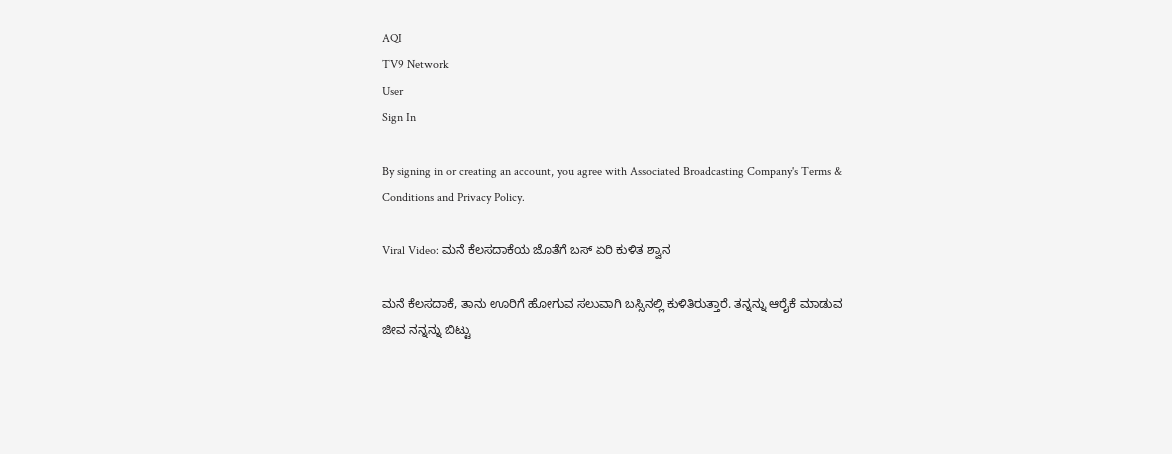AQI
TV9 Network
User
Sign In

By signing in or creating an account, you agree with Associated Broadcasting Company's Terms & Conditions and Privacy Policy.

Viral Video: ಮನೆ ಕೆಲಸದಾಕೆಯ ಜೊತೆಗೆ ಬಸ್ ಏರಿ ಕುಳಿತ ಶ್ವಾನ

ಮನೆ ಕೆಲಸದಾಕೆ, ತಾನು ಊರಿಗೆ ಹೋಗುವ ಸಲುವಾಗಿ ಬಸ್ಸಿನಲ್ಲಿ ಕುಳಿತಿರುತ್ತಾರೆ. ತನ್ನನ್ನು ಆರೈಕೆ ಮಾಡುವ ಜೀವ ನನ್ನನ್ನು ಬಿಟ್ಟು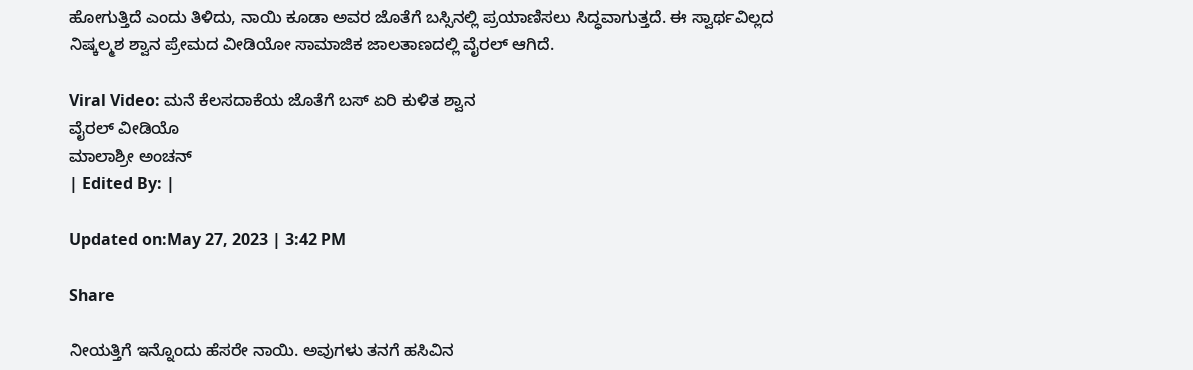ಹೋಗುತ್ತಿದೆ ಎಂದು ತಿಳಿದು, ನಾಯಿ ಕೂಡಾ ಅವರ ಜೊತೆಗೆ ಬಸ್ಸಿನಲ್ಲಿ ಪ್ರಯಾಣಿಸಲು ಸಿದ್ಧವಾಗುತ್ತದೆ. ಈ ಸ್ವಾರ್ಥವಿಲ್ಲದ ನಿಷ್ಕಲ್ಮಶ ಶ್ವಾನ ಪ್ರೇಮದ ವೀಡಿಯೋ ಸಾಮಾಜಿಕ ಜಾಲತಾಣದಲ್ಲಿ ವೈರಲ್ ಆಗಿದೆ.

Viral Video: ಮನೆ ಕೆಲಸದಾಕೆಯ ಜೊತೆಗೆ ಬಸ್ ಏರಿ ಕುಳಿತ ಶ್ವಾನ
ವೈರಲ್ ವೀಡಿಯೊ
ಮಾಲಾಶ್ರೀ ಅಂಚನ್
| Edited By: |

Updated on:May 27, 2023 | 3:42 PM

Share

ನೀಯತ್ತಿಗೆ ಇನ್ನೊಂದು ಹೆಸರೇ ನಾಯಿ. ಅವುಗಳು ತನಗೆ ಹಸಿವಿನ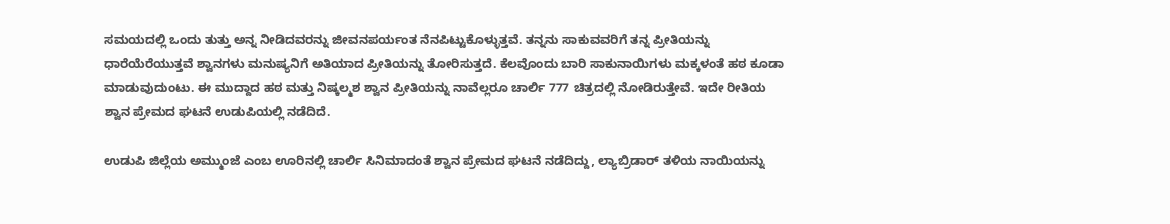ಸಮಯದಲ್ಲಿ ಒಂದು ತುತ್ತು ಅನ್ನ ನೀಡಿದವರನ್ನು ಜೀವನಪರ್ಯಂತ ನೆನಪಿಟ್ಟುಕೊಳ್ಳುತ್ತವೆ. ತನ್ನನು ಸಾಕುವವರಿಗೆ ತನ್ನ ಪ್ರೀತಿಯನ್ನು ಧಾರೆಯೆರೆಯುತ್ತವೆ ಶ್ವಾನಗಳು ಮನುಷ್ಯನಿಗೆ ಅತಿಯಾದ ಪ್ರೀತಿಯನ್ನು ತೋರಿಸುತ್ತದೆ. ಕೆಲವೊಂದು ಬಾರಿ ಸಾಕುನಾಯಿಗಳು ಮಕ್ಕಳಂತೆ ಹಠ ಕೂಡಾ ಮಾಡುವುದುಂಟು. ಈ ಮುದ್ದಾದ ಹಠ ಮತ್ತು ನಿಷ್ಕಲ್ಮಶ ಶ್ವಾನ ಪ್ರೀತಿಯನ್ನು ನಾವೆಲ್ಲರೂ ಚಾರ್ಲಿ 777 ಚಿತ್ರದಲ್ಲಿ ನೋಡಿರುತ್ತೇವೆ. ಇದೇ ರೀತಿಯ ಶ್ವಾನ ಪ್ರೇಮದ ಘಟನೆ ಉಡುಪಿಯಲ್ಲಿ ನಡೆದಿದೆ.

ಉಡುಪಿ ಜಿಲ್ಲೆಯ ಅಮ್ಮುಂಜೆ ಎಂಬ ಊರಿನಲ್ಲಿ ಚಾರ್ಲಿ ಸಿನಿಮಾದಂತೆ ಶ್ವಾನ ಪ್ರೇಮದ ಘಟನೆ ನಡೆದಿದ್ದು, ಲ್ಯಾಬ್ರಿಡಾರ್ ತಳಿಯ ನಾಯಿಯನ್ನು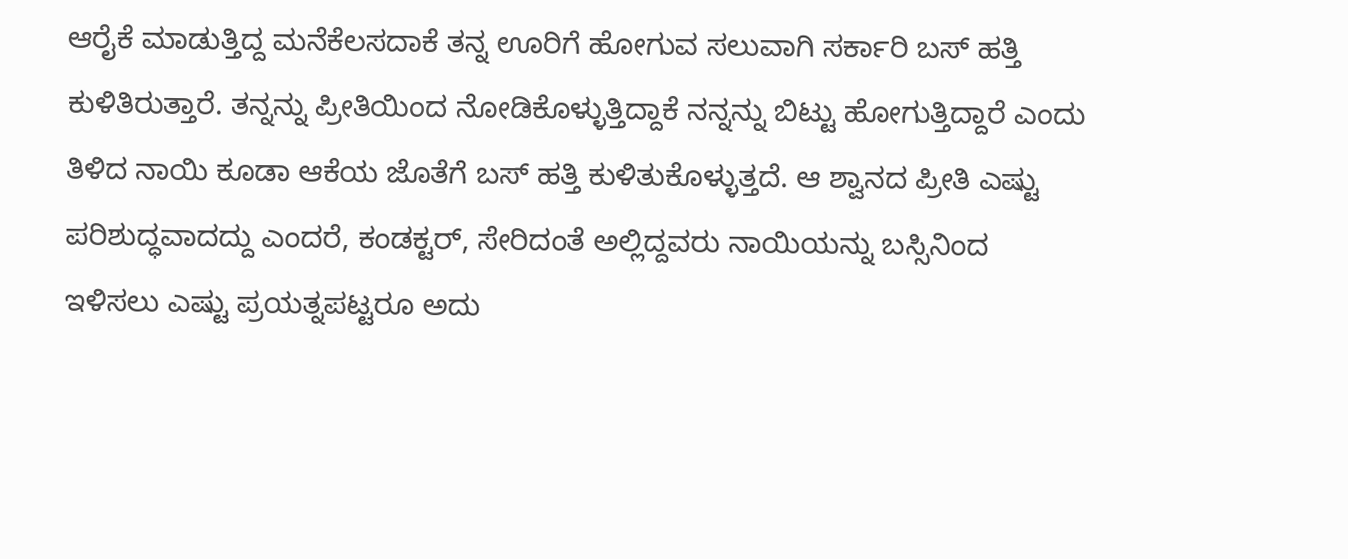ಆರೈಕೆ ಮಾಡುತ್ತಿದ್ದ ಮನೆಕೆಲಸದಾಕೆ ತನ್ನ ಊರಿಗೆ ಹೋಗುವ ಸಲುವಾಗಿ ಸರ್ಕಾರಿ ಬಸ್ ಹತ್ತಿ ಕುಳಿತಿರುತ್ತಾರೆ. ತನ್ನನ್ನು ಪ್ರೀತಿಯಿಂದ ನೋಡಿಕೊಳ್ಳುತ್ತಿದ್ದಾಕೆ ನನ್ನನ್ನು ಬಿಟ್ಟು ಹೋಗುತ್ತಿದ್ದಾರೆ ಎಂದು ತಿಳಿದ ನಾಯಿ ಕೂಡಾ ಆಕೆಯ ಜೊತೆಗೆ ಬಸ್ ಹತ್ತಿ ಕುಳಿತುಕೊಳ್ಳುತ್ತದೆ. ಆ ಶ್ವಾನದ ಪ್ರೀತಿ ಎಷ್ಟು ಪರಿಶುದ್ಧವಾದದ್ದು ಎಂದರೆ, ಕಂಡಕ್ಟರ್, ಸೇರಿದಂತೆ ಅಲ್ಲಿದ್ದವರು ನಾಯಿಯನ್ನು ಬಸ್ಸಿನಿಂದ ಇಳಿಸಲು ಎಷ್ಟು ಪ್ರಯತ್ನಪಟ್ಟರೂ ಅದು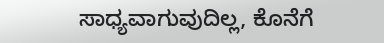ಸಾಧ್ಯವಾಗುವುದಿಲ್ಲ, ಕೊನೆಗೆ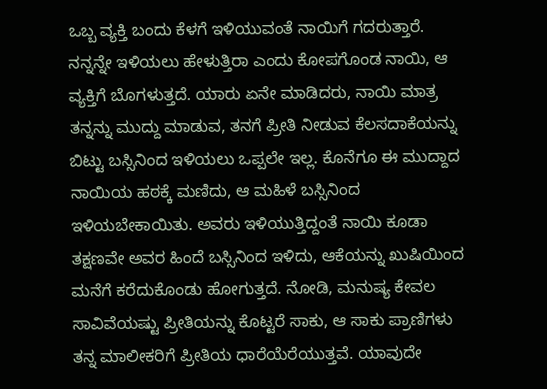ಒಬ್ಬ ವ್ಯಕ್ತಿ ಬಂದು ಕೆಳಗೆ ಇಳಿಯುವಂತೆ ನಾಯಿಗೆ ಗದರುತ್ತಾರೆ. ನನ್ನನ್ನೇ ಇಳಿಯಲು ಹೇಳುತ್ತಿರಾ ಎಂದು ಕೋಪಗೊಂಡ ನಾಯಿ, ಆ ವ್ಯಕ್ತಿಗೆ ಬೊಗಳುತ್ತದೆ. ಯಾರು ಏನೇ ಮಾಡಿದರು, ನಾಯಿ ಮಾತ್ರ ತನ್ನನ್ನು ಮುದ್ದು ಮಾಡುವ, ತನಗೆ ಪ್ರೀತಿ ನೀಡುವ ಕೆಲಸದಾಕೆಯನ್ನು ಬಿಟ್ಟು ಬಸ್ಸಿನಿಂದ ಇಳಿಯಲು ಒಪ್ಪಲೇ ಇಲ್ಲ. ಕೊನೆಗೂ ಈ ಮುದ್ದಾದ ನಾಯಿಯ ಹಠಕ್ಕೆ ಮಣಿದು, ಆ ಮಹಿಳೆ ಬಸ್ಸಿನಿಂದ ಇಳಿಯಬೇಕಾಯಿತು. ಅವರು ಇಳಿಯುತ್ತಿದ್ದಂತೆ ನಾಯಿ ಕೂಡಾ ತಕ್ಷಣವೇ ಅವರ ಹಿಂದೆ ಬಸ್ಸಿನಿಂದ ಇಳಿದು, ಆಕೆಯನ್ನು ಖುಷಿಯಿಂದ ಮನೆಗೆ ಕರೆದುಕೊಂಡು ಹೋಗುತ್ತದೆ. ನೋಡಿ, ಮನುಷ್ಯ ಕೇವಲ ಸಾವಿವೆಯಷ್ಟು ಪ್ರೀತಿಯನ್ನು ಕೊಟ್ಟರೆ ಸಾಕು, ಆ ಸಾಕು ಪ್ರಾಣಿಗಳು ತನ್ನ ಮಾಲೀಕರಿಗೆ ಪ್ರೀತಿಯ ಧಾರೆಯೆರೆಯುತ್ತವೆ. ಯಾವುದೇ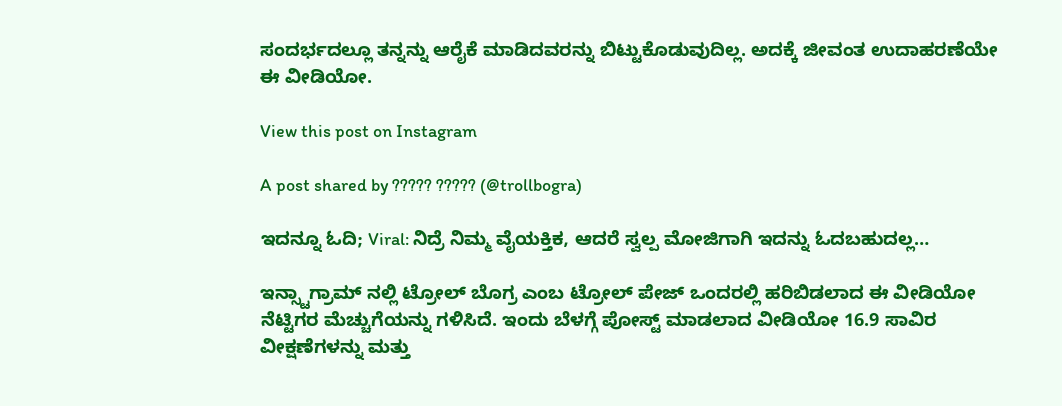ಸಂದರ್ಭದಲ್ಲೂ ತನ್ನನ್ನು ಆರೈಕೆ ಮಾಡಿದವರನ್ನು ಬಿಟ್ಟುಕೊಡುವುದಿಲ್ಲ. ಅದಕ್ಕೆ ಜೀವಂತ ಉದಾಹರಣೆಯೇ ಈ ವೀಡಿಯೋ.

View this post on Instagram

A post shared by ????? ????? (@trollbogra)

ಇದನ್ನೂ ಓದಿ; Viral: ನಿದ್ರೆ ನಿಮ್ಮ ವೈಯಕ್ತಿಕ, ಆದರೆ ಸ್ವಲ್ಪ ಮೋಜಿಗಾಗಿ ಇದನ್ನು ಓದಬಹುದಲ್ಲ…

ಇನ್ಸ್ಟಾಗ್ರಾಮ್ ನಲ್ಲಿ ಟ್ರೋಲ್ ಬೊಗ್ರ ಎಂಬ ಟ್ರೋಲ್ ಪೇಜ್ ಒಂದರಲ್ಲಿ ಹರಿಬಿಡಲಾದ ಈ ವೀಡಿಯೋ ನೆಟ್ಟಿಗರ ಮೆಚ್ಚುಗೆಯನ್ನು ಗಳಿಸಿದೆ. ಇಂದು ಬೆಳಗ್ಗೆ ಪೋಸ್ಟ್ ಮಾಡಲಾದ ವೀಡಿಯೋ 16.9 ಸಾವಿರ ವೀಕ್ಷಣೆಗಳನ್ನು ಮತ್ತು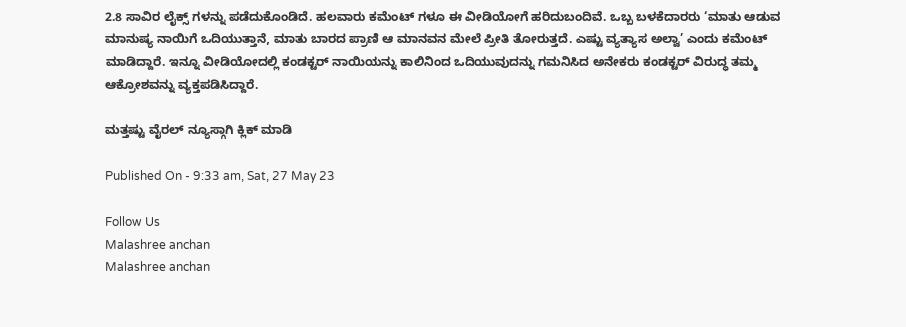2.8 ಸಾವಿರ ಲೈಕ್ಸ್ ಗಳನ್ನು ಪಡೆದುಕೊಂಡಿದೆ. ಹಲವಾರು ಕಮೆಂಟ್ ಗಳೂ ಈ ವೀಡಿಯೋಗೆ ಹರಿದುಬಂದಿವೆ. ಒಬ್ಬ ಬಳಕೆದಾರರು ‘ಮಾತು ಆಡುವ ಮಾನುಷ್ಯ ನಾಯಿಗೆ ಒದಿಯುತ್ತಾನೆ, ಮಾತು ಬಾರದ ಪ್ರಾಣಿ ಆ ಮಾನವನ ಮೇಲೆ ಪ್ರೀತಿ ತೋರುತ್ತದೆ. ಎಷ್ಟು ವ್ಯತ್ಯಾಸ ಅಲ್ವಾ’ ಎಂದು ಕಮೆಂಟ್ ಮಾಡಿದ್ದಾರೆ. ಇನ್ನೂ ವೀಡಿಯೋದಲ್ಲಿ ಕಂಡಕ್ಟರ್ ನಾಯಿಯನ್ನು ಕಾಲಿನಿಂದ ಒದಿಯುವುದನ್ನು ಗಮನಿಸಿದ ಅನೇಕರು ಕಂಡಕ್ಟರ್ ವಿರುದ್ಧ ತಮ್ಮ ಆಕ್ರೋಶವನ್ನು ವ್ಯಕ್ತಪಡಿಸಿದ್ದಾರೆ.

ಮತ್ತಷ್ಟು ವೈರಲ್ ನ್ಯೂಸ್ಗಾಗಿ ಕ್ಲಿಕ್ ಮಾಡಿ

Published On - 9:33 am, Sat, 27 May 23

Follow Us
Malashree anchan
Malashree anchan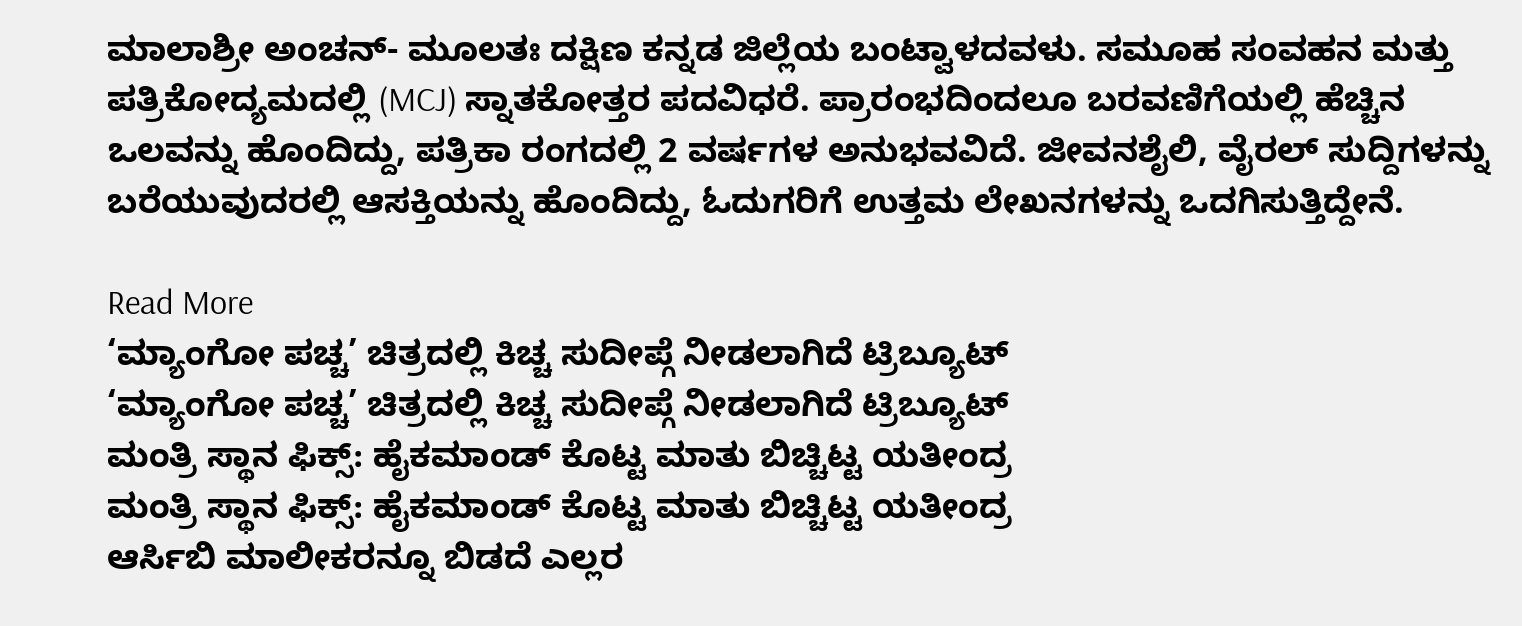ಮಾಲಾಶ್ರೀ ಅಂಚನ್- ಮೂಲತಃ ದಕ್ಷಿಣ ಕನ್ನಡ ಜಿಲ್ಲೆಯ ಬಂಟ್ವಾಳದವಳು. ಸಮೂಹ ಸಂವಹನ ಮತ್ತು ಪತ್ರಿಕೋದ್ಯಮದಲ್ಲಿ (MCJ) ಸ್ನಾತಕೋತ್ತರ ಪದವಿಧರೆ. ಪ್ರಾರಂಭದಿಂದಲೂ ಬರವಣಿಗೆಯಲ್ಲಿ ಹೆಚ್ಚಿನ ಒಲವನ್ನು ಹೊಂದಿದ್ದು, ಪತ್ರಿಕಾ ರಂಗದಲ್ಲಿ 2 ವರ್ಷಗಳ ಅನುಭವವಿದೆ. ಜೀವನಶೈಲಿ, ವೈರಲ್ ಸುದ್ದಿಗಳನ್ನು ಬರೆಯುವುದರಲ್ಲಿ ಆಸಕ್ತಿಯನ್ನು ಹೊಂದಿದ್ದು, ಓದುಗರಿಗೆ ಉತ್ತಮ ಲೇಖನಗಳನ್ನು ಒದಗಿಸುತ್ತಿದ್ದೇನೆ.

Read More
‘ಮ್ಯಾಂಗೋ ಪಚ್ಚ’ ಚಿತ್ರದಲ್ಲಿ ಕಿಚ್ಚ ಸುದೀಪ್ಗೆ ನೀಡಲಾಗಿದೆ ಟ್ರಿಬ್ಯೂಟ್
‘ಮ್ಯಾಂಗೋ ಪಚ್ಚ’ ಚಿತ್ರದಲ್ಲಿ ಕಿಚ್ಚ ಸುದೀಪ್ಗೆ ನೀಡಲಾಗಿದೆ ಟ್ರಿಬ್ಯೂಟ್
ಮಂತ್ರಿ ಸ್ಥಾನ ಫಿಕ್ಸ್: ಹೈಕಮಾಂಡ್ ಕೊಟ್ಟ ಮಾತು ಬಿಚ್ಚಿಟ್ಟ ಯತೀಂದ್ರ
ಮಂತ್ರಿ ಸ್ಥಾನ ಫಿಕ್ಸ್: ಹೈಕಮಾಂಡ್ ಕೊಟ್ಟ ಮಾತು ಬಿಚ್ಚಿಟ್ಟ ಯತೀಂದ್ರ
ಆರ್ಸಿಬಿ ಮಾಲೀಕರನ್ನೂ ಬಿಡದೆ ಎಲ್ಲರ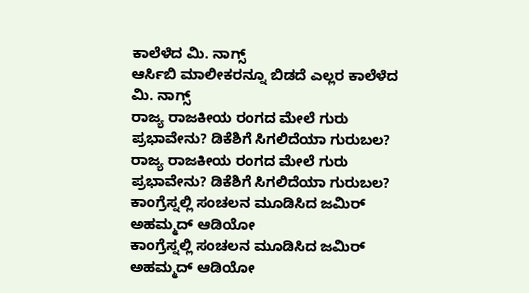ಕಾಲೆಳೆದ ಮಿ. ನಾಗ್ಸ್
ಆರ್ಸಿಬಿ ಮಾಲೀಕರನ್ನೂ ಬಿಡದೆ ಎಲ್ಲರ ಕಾಲೆಳೆದ ಮಿ. ನಾಗ್ಸ್
ರಾಜ್ಯ ರಾಜಕೀಯ ರಂಗದ ಮೇಲೆ ಗುರು ಪ್ರಭಾವೇನು? ಡಿಕೆಶಿಗೆ ಸಿಗಲಿದೆಯಾ ಗುರುಬಲ?
ರಾಜ್ಯ ರಾಜಕೀಯ ರಂಗದ ಮೇಲೆ ಗುರು ಪ್ರಭಾವೇನು? ಡಿಕೆಶಿಗೆ ಸಿಗಲಿದೆಯಾ ಗುರುಬಲ?
ಕಾಂಗ್ರೆಸ್ನಲ್ಲಿ ಸಂಚಲನ ಮೂಡಿಸಿದ ಜಮಿರ್ ಅಹಮ್ಮದ್ ಆಡಿಯೋ
ಕಾಂಗ್ರೆಸ್ನಲ್ಲಿ ಸಂಚಲನ ಮೂಡಿಸಿದ ಜಮಿರ್ ಅಹಮ್ಮದ್ ಆಡಿಯೋ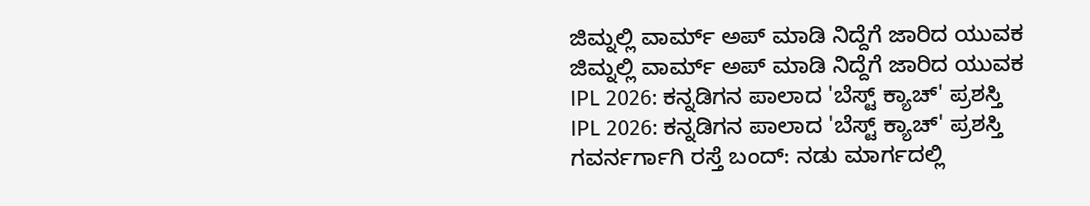ಜಿಮ್ನಲ್ಲಿ ವಾರ್ಮ್ ಅಪ್ ಮಾಡಿ ನಿದ್ದೆಗೆ ಜಾರಿದ ಯುವಕ
ಜಿಮ್ನಲ್ಲಿ ವಾರ್ಮ್ ಅಪ್ ಮಾಡಿ ನಿದ್ದೆಗೆ ಜಾರಿದ ಯುವಕ
IPL 2026: ಕನ್ನಡಿಗನ ಪಾಲಾದ 'ಬೆಸ್ಟ್ ಕ್ಯಾಚ್' ಪ್ರಶಸ್ತಿ
IPL 2026: ಕನ್ನಡಿಗನ ಪಾಲಾದ 'ಬೆಸ್ಟ್ ಕ್ಯಾಚ್' ಪ್ರಶಸ್ತಿ
ಗವರ್ನರ್ಗಾಗಿ ರಸ್ತೆ ಬಂದ್: ನಡು ಮಾರ್ಗದಲ್ಲಿ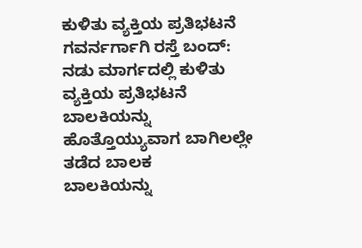ಕುಳಿತು ವ್ಯಕ್ತಿಯ ಪ್ರತಿಭಟನೆ
ಗವರ್ನರ್ಗಾಗಿ ರಸ್ತೆ ಬಂದ್: ನಡು ಮಾರ್ಗದಲ್ಲಿ ಕುಳಿತು ವ್ಯಕ್ತಿಯ ಪ್ರತಿಭಟನೆ
ಬಾಲಕಿಯನ್ನು ಹೊತ್ತೊಯ್ಯುವಾಗ ಬಾಗಿಲಲ್ಲೇ ತಡೆದ ಬಾಲಕ
ಬಾಲಕಿಯನ್ನು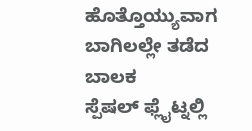ಹೊತ್ತೊಯ್ಯುವಾಗ ಬಾಗಿಲಲ್ಲೇ ತಡೆದ ಬಾಲಕ
ಸ್ಪೆಷಲ್ ಫ್ಲೈಟ್ನಲ್ಲಿ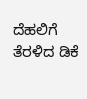ದೆಹಲಿಗೆ ತೆರಳಿದ ಡಿಕೆ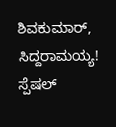ಶಿವಕುಮಾರ್, ಸಿದ್ದರಾಮಯ್ಯ!
ಸ್ಪೆಷಲ್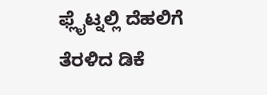ಫ್ಲೈಟ್ನಲ್ಲಿ ದೆಹಲಿಗೆ ತೆರಳಿದ ಡಿಕೆ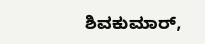ಶಿವಕುಮಾರ್,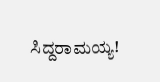ಸಿದ್ದರಾಮಯ್ಯ!